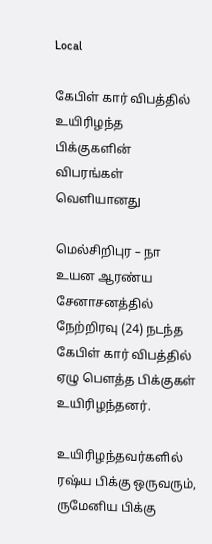Local

கேபிள் கார் விபத்தில் உயிரிழந்த பிக்குகளின் விபரங்கள் வௌியானது

மெல்சிறிபுர – நா உயன ஆரண்ய சேனாசனத்தில் நேற்றிரவு (24) நடந்த கேபிள் கார் விபத்தில் ஏழு பௌத்த பிக்குகள் உயிரிழந்தனர்.

உயிரிழந்தவர்களில் ரஷ்ய பிக்கு ஒருவரும், ருமேனிய பிக்கு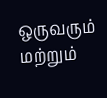ஒருவரும் மற்றும்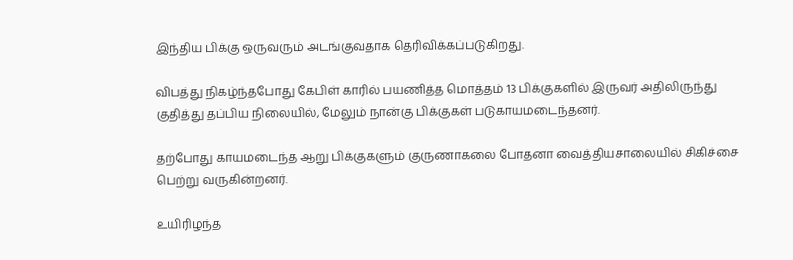இந்திய பிக்கு ஒருவரும் அடங்குவதாக தெரிவிக்கப்படுகிறது.

விபத்து நிகழ்ந்தபோது கேபிள் காரில் பயணித்த மொத்தம் 13 பிக்குகளில் இருவர் அதிலிருந்து குதித்து தப்பிய நிலையில், மேலும் நான்கு பிக்குகள் படுகாயமடைந்தனர்.

தற்போது காயமடைந்த ஆறு பிக்குகளும் குருணாகலை போதனா வைத்தியசாலையில் சிகிச்சை பெற்று வருகின்றனர்.

உயிரிழந்த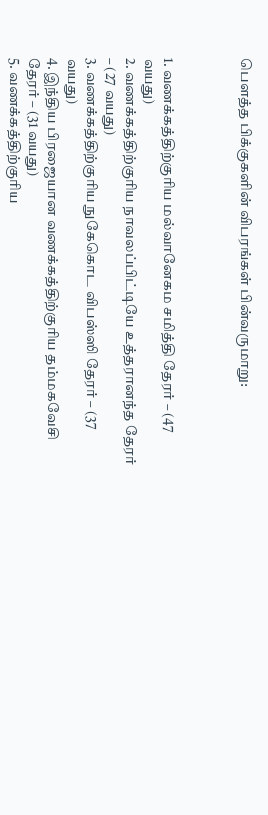பௌத்த பிக்குகளின் விபரங்கள் பின்வருமாறு:



1. வணக்கத்திற்குரிய மல்வானேகம சமித்தி தேரர் – (47 வயது)
2. வணக்கத்திற்குரிய நாவலப்பிட்டியே உத்தரானந்த தேரர் – (27 வயது)
3. வணக்கத்திற்குரிய நுகேகொட விபஸ்ஸி தேரர் – (37 வயது)
4. இந்திய பிரஜையான வணக்கத்திற்குரிய தம்மகவேசி தேரர் – (31 வயது)
5. வணக்கத்திற்குரிய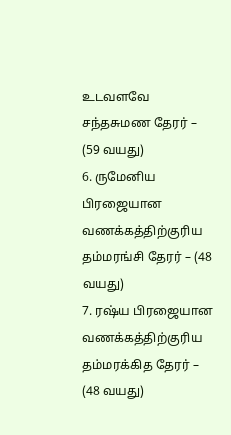உடவளவே சந்தசுமண தேரர் – (59 வயது)
6. ருமேனிய பிரஜையான வணக்கத்திற்குரிய தம்மரங்சி தேரர் – (48 வயது)
7. ரஷ்ய பிரஜையான வணக்கத்திற்குரிய தம்மரக்கித தேரர் – (48 வயது)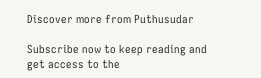Discover more from Puthusudar

Subscribe now to keep reading and get access to the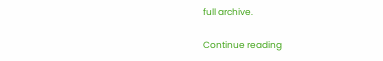full archive.

Continue reading